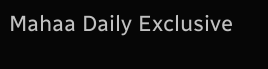Mahaa Daily Exclusive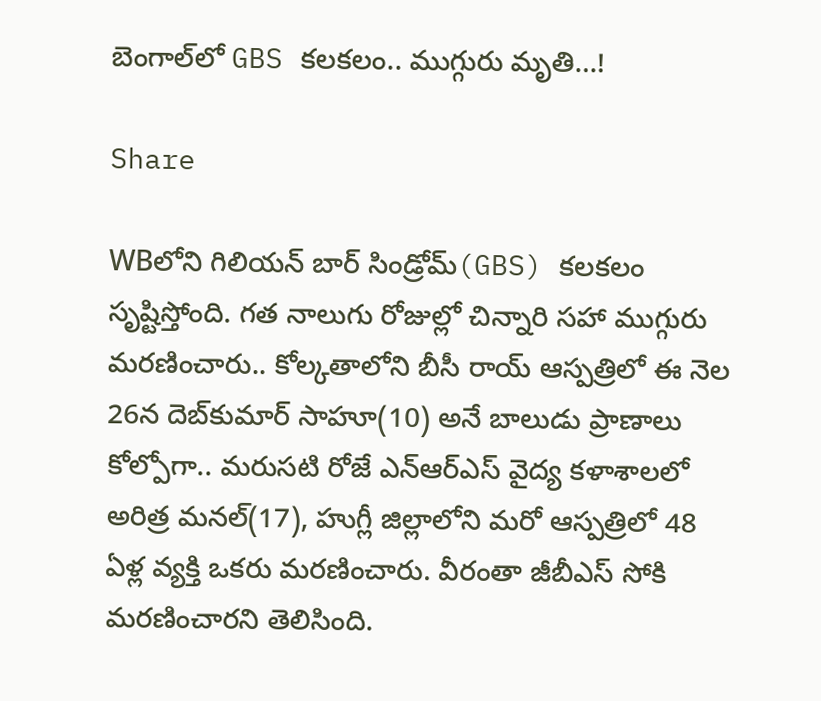బెంగాల్‌లో GBS కలకలం.. ముగ్గురు మృతి…!

Share

WBలోని గిలియన్ బార్ సిండ్రోమ్(GBS) కలకలం సృష్టిస్తోంది. గత నాలుగు రోజుల్లో చిన్నారి సహా ముగ్గురు మరణించారు.. కోల్కతాలోని బీసీ రాయ్ ఆస్పత్రిలో ఈ నెల 26న దెబ్‌కుమార్ సాహూ(10) అనే బాలుడు ప్రాణాలు కోల్పోగా.. మరుసటి రోజే ఎన్ఆర్ఎస్ వైద్య కళాశాలలో అరిత్ర మనల్(17), హుగ్లీ జిల్లాలోని మరో ఆస్పత్రిలో 48 ఏళ్ల వ్యక్తి ఒకరు మరణించారు. వీరంతా జీబీఎస్ సోకి మరణించారని తెలిసింది.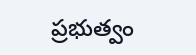ప్రభుత్వం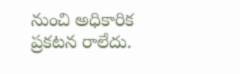నుంచి అధికారిక ప్రకటన రాలేదు.